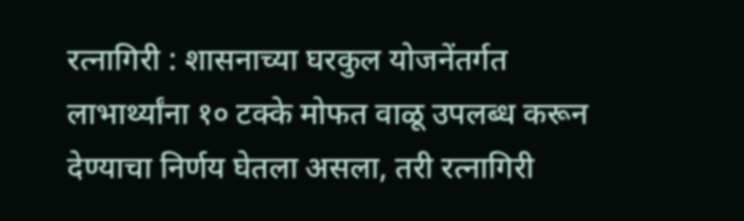रत्नागिरी : शासनाच्या घरकुल योजनेंतर्गत लाभार्थ्यांना १० टक्के मोफत वाळू उपलब्ध करून देण्याचा निर्णय घेतला असला, तरी रत्नागिरी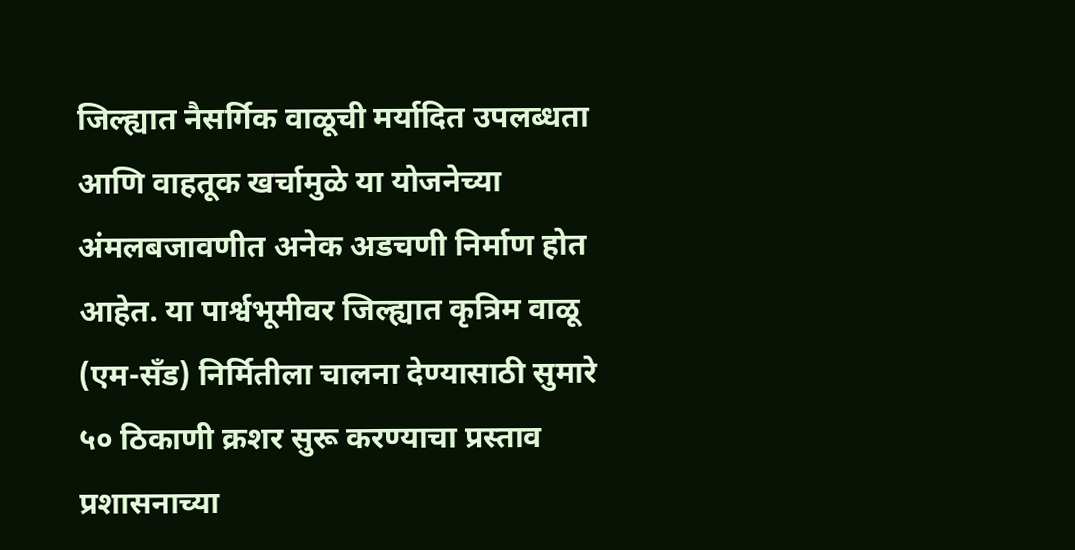जिल्ह्यात नैसर्गिक वाळूची मर्यादित उपलब्धता आणि वाहतूक खर्चामुळे या योजनेच्या अंमलबजावणीत अनेक अडचणी निर्माण होत आहेत. या पार्श्वभूमीवर जिल्ह्यात कृत्रिम वाळू (एम-सँड) निर्मितीला चालना देण्यासाठी सुमारे ५० ठिकाणी क्रशर सुरू करण्याचा प्रस्ताव प्रशासनाच्या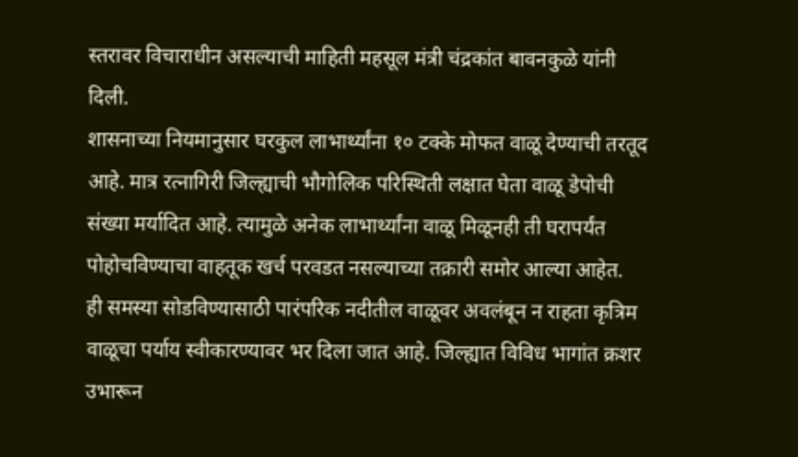स्तरावर विचाराधीन असल्याची माहिती महसूल मंत्री चंद्रकांत बावनकुळे यांनी दिली.
शासनाच्या नियमानुसार घरकुल लाभार्थ्यांना १० टक्के मोफत वाळू देण्याची तरतूद आहे. मात्र रत्नागिरी जिल्ह्याची भौगोलिक परिस्थिती लक्षात घेता वाळू डेपोची संख्या मर्यादित आहे. त्यामुळे अनेक लाभार्थ्यांना वाळू मिळूनही ती घरापर्यंत पोहोचविण्याचा वाहतूक खर्च परवडत नसल्याच्या तक्रारी समोर आल्या आहेत.
ही समस्या सोडविण्यासाठी पारंपरिक नदीतील वाळूवर अवलंबून न राहता कृत्रिम वाळूचा पर्याय स्वीकारण्यावर भर दिला जात आहे. जिल्ह्यात विविध भागांत क्रशर उभारून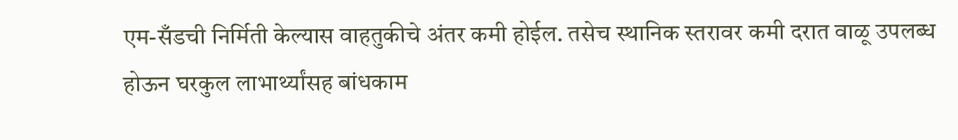एम-सँडची निर्मिती केल्यास वाहतुकीचे अंतर कमी होईल. तसेच स्थानिक स्तरावर कमी दरात वाळू उपलब्ध होऊन घरकुल लाभार्थ्यांसह बांधकाम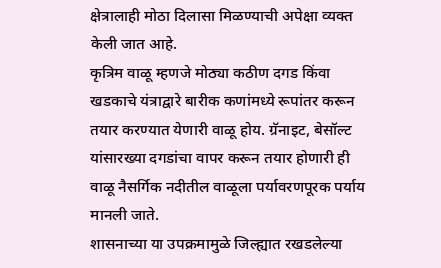क्षेत्रालाही मोठा दिलासा मिळण्याची अपेक्षा व्यक्त केली जात आहे.
कृत्रिम वाळू म्हणजे मोठ्या कठीण दगड किंवा खडकाचे यंत्राद्वारे बारीक कणांमध्ये रूपांतर करून तयार करण्यात येणारी वाळू होय. ग्रॅनाइट, बेसॉल्ट यांसारख्या दगडांचा वापर करून तयार होणारी ही वाळू नैसर्गिक नदीतील वाळूला पर्यावरणपूरक पर्याय मानली जाते.
शासनाच्या या उपक्रमामुळे जिल्ह्यात रखडलेल्या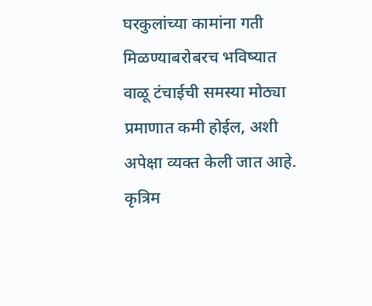घरकुलांच्या कामांना गती मिळण्याबरोबरच भविष्यात वाळू टंचाईची समस्या मोठ्या प्रमाणात कमी होईल, अशी अपेक्षा व्यक्त केली जात आहे.
कृत्रिम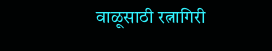वाळूसाठी रत्नागिरी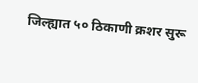जिल्ह्यात ५० ठिकाणी क्रशर सुरू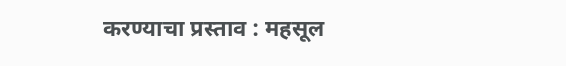करण्याचा प्रस्ताव : महसूल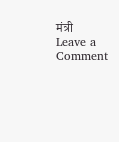मंत्री
Leave a Comment